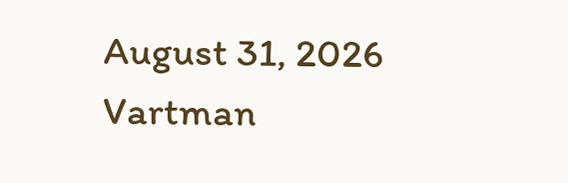August 31, 2026
Vartman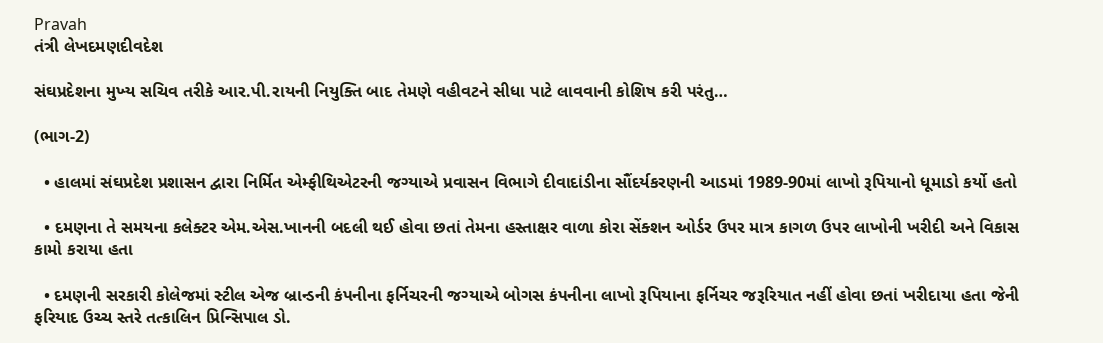Pravah
તંત્રી લેખદમણદીવદેશ

સંઘપ્રદેશના મુખ્‍ય સચિવ તરીકે આર.પી.રાયની નિયુક્‍તિ બાદ તેમણે વહીવટને સીધા પાટે લાવવાની કોશિષ કરી પરંતુ…

(ભાગ-2)

  • હાલમાં સંઘપ્રદેશ પ્રશાસન દ્વારા નિર્મિત એમ્‍ફીથિએટરની જગ્‍યાએ પ્રવાસન વિભાગે દીવાદાંડીના સૌંદર્યકરણની આડમાં 1989-90માં લાખો રૂપિયાનો ધૂમાડો કર્યો હતો

  • દમણના તે સમયના કલેક્‍ટર એમ.એસ.ખાનની બદલી થઈ હોવા છતાં તેમના હસ્‍તાક્ષર વાળા કોરા સેંક્‍શન ઓર્ડર ઉપર માત્ર કાગળ ઉપર લાખોની ખરીદી અને વિકાસ કામો કરાયા હતા

  • દમણની સરકારી કોલેજમાં સ્‍ટીલ એજ બ્રાન્‍ડની કંપનીના ફર્નિચરની જગ્‍યાએ બોગસ કંપનીના લાખો રૂપિયાના ફર્નિચર જરૂરિયાત નહીં હોવા છતાં ખરીદાયા હતા જેની ફરિયાદ ઉચ્‍ચ સ્‍તરે તત્‍કાલિન પ્રિન્‍સિપાલ ડો.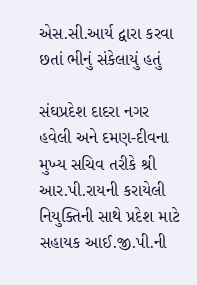એસ.સી.આર્ય દ્વારા કરવા છતાં ભીનું સંકેલાયું હતું

સંઘપ્રદેશ દાદરા નગર હવેલી અને દમણ-દીવના મુખ્‍ય સચિવ તરીકે શ્રી આર.પી.રાયની કરાયેલી નિયુક્‍તિની સાથે પ્રદેશ માટે સહાયક આઈ.જી.પી.ની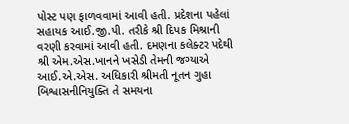પોસ્‍ટ પણ ફાળવવામાં આવી હતી. પ્રદેશના પહેલાં સહાયક આઈ.જી.પી. તરીકે શ્રી દિપક મિશ્રાની વરણી કરવામાં આવી હતી. દમણના કલેક્‍ટર પદેથી શ્રી એમ.એસ.ખાનને ખસેડી તેમની જગ્‍યાએ આઈ.એ.એસ. અધિકારી શ્રીમતી નૂતન ગુહા બિશ્વાસનીનિયુક્‍તિ તે સમયના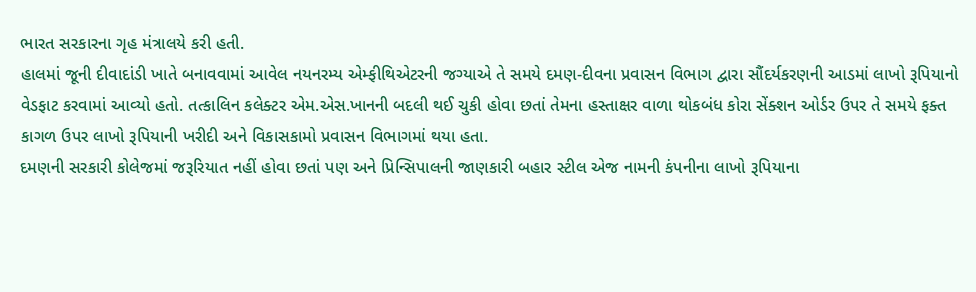ભારત સરકારના ગૃહ મંત્રાલયે કરી હતી.
હાલમાં જૂની દીવાદાંડી ખાતે બનાવવામાં આવેલ નયનરમ્‍ય એમ્‍ફીથિએટરની જગ્‍યાએ તે સમયે દમણ-દીવના પ્રવાસન વિભાગ દ્વારા સૌંદર્યકરણની આડમાં લાખો રૂપિયાનો વેડફાટ કરવામાં આવ્‍યો હતો. તત્‍કાલિન કલેક્‍ટર એમ.એસ.ખાનની બદલી થઈ ચુકી હોવા છતાં તેમના હસ્‍તાક્ષર વાળા થોકબંધ કોરા સેંક્‍શન ઓર્ડર ઉપર તે સમયે ફક્‍ત કાગળ ઉપર લાખો રૂપિયાની ખરીદી અને વિકાસકામો પ્રવાસન વિભાગમાં થયા હતા.
દમણની સરકારી કોલેજમાં જરૂરિયાત નહીં હોવા છતાં પણ અને પ્રિન્‍સિપાલની જાણકારી બહાર સ્‍ટીલ એજ નામની કંપનીના લાખો રૂપિયાના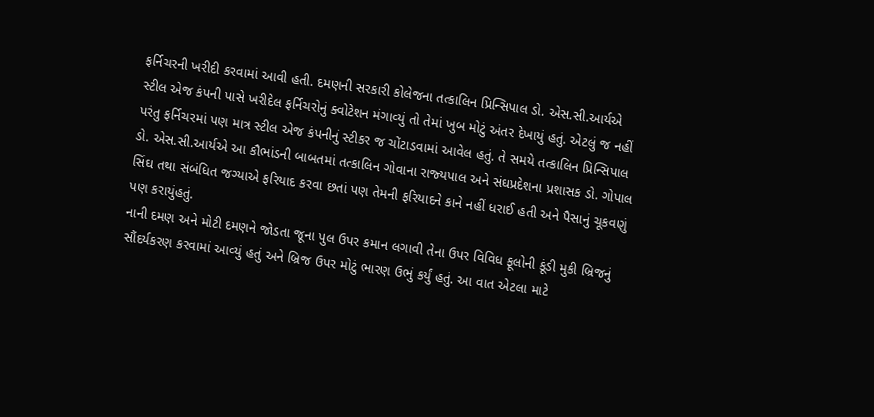ફર્નિચરની ખરીદી કરવામાં આવી હતી. દમણની સરકારી કોલેજના તત્‍કાલિન પ્રિન્‍સિપાલ ડો. એસ.સી.આર્યએ સ્‍ટીલ એજ કંપની પાસે ખરીદેલ ફર્નિચરોનું ક્‍વોટેશન મંગાવ્‍યું તો તેમાં ખુબ મોટું અંતર દેખાયું હતું. એટલું જ નહીં પરંતુ ફર્નિચરમાં પણ માત્ર સ્‍ટીલ એજ કંપનીનું સ્‍ટીકર જ ચોંટાડવામાં આવેલ હતું. તે સમયે તત્‍કાલિન પ્રિન્‍સિપાલ ડો. એસ.સી.આર્યએ આ કૌભાંડની બાબતમાં તત્‍કાલિન ગોવાના રાજ્‍યપાલ અને સંઘપ્રદેશના પ્રશાસક ડો. ગોપાલ સિંઘ તથા સંબંધિત જગ્‍યાએ ફરિયાદ કરવા છતાં પણ તેમની ફરિયાદને કાને નહીં ધરાઈ હતી અને પૈસાનું ચૂકવણું પણ કરાયુંહતું.
નાની દમણ અને મોટી દમણને જોડતા જૂના પુલ ઉપર કમાન લગાવી તેના ઉપર વિવિધ ફૂલોની કૂંડી મુકી બ્રિજનું સૌંદર્યકરણ કરવામાં આવ્‍યું હતું અને બ્રિજ ઉપર મોટું ભારણ ઉભું કર્યું હતું. આ વાત એટલા માટે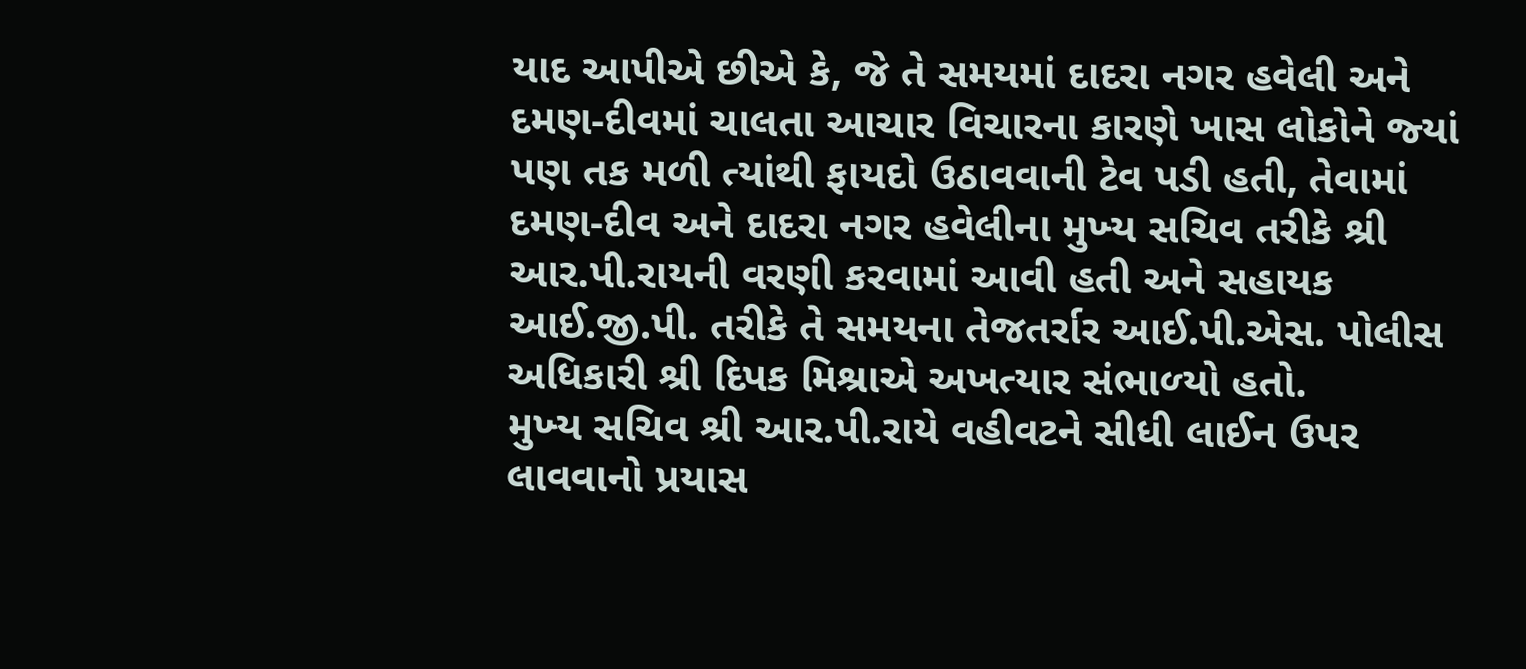યાદ આપીએ છીએ કે, જે તે સમયમાં દાદરા નગર હવેલી અને દમણ-દીવમાં ચાલતા આચાર વિચારના કારણે ખાસ લોકોને જ્‍યાં પણ તક મળી ત્‍યાંથી ફાયદો ઉઠાવવાની ટેવ પડી હતી, તેવામાં દમણ-દીવ અને દાદરા નગર હવેલીના મુખ્‍ય સચિવ તરીકે શ્રી આર.પી.રાયની વરણી કરવામાં આવી હતી અને સહાયક આઈ.જી.પી. તરીકે તે સમયના તેજતર્રાર આઈ.પી.એસ. પોલીસ અધિકારી શ્રી દિપક મિશ્રાએ અખત્‍યાર સંભાળ્‍યો હતો.
મુખ્‍ય સચિવ શ્રી આર.પી.રાયે વહીવટને સીધી લાઈન ઉપર લાવવાનો પ્રયાસ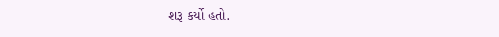શરૂ કર્યો હતો.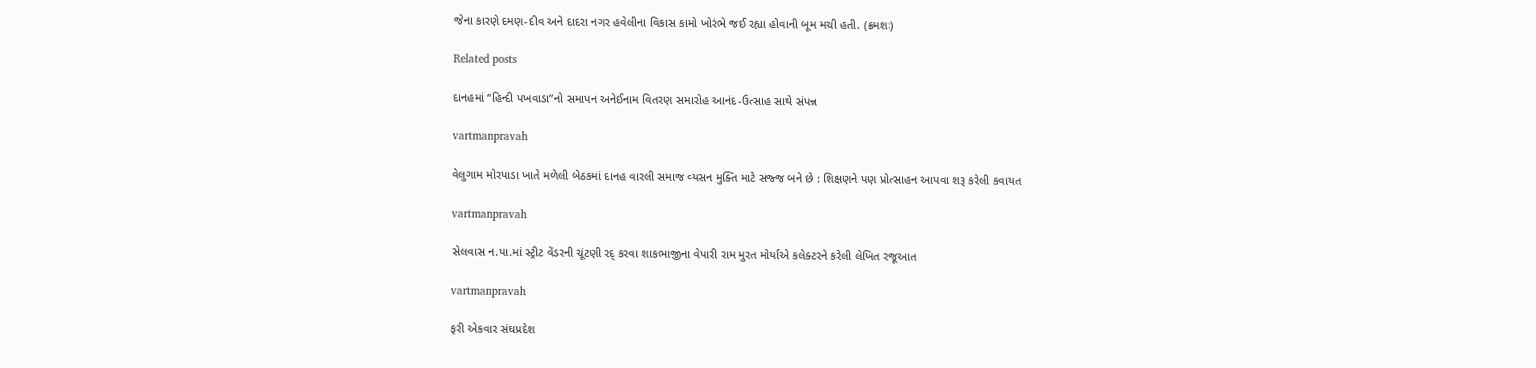જેના કારણે દમણ-દીવ અને દાદરા નગર હવેલીના વિકાસ કામો ખોરંભે જઈ રહ્યા હોવાની બૂમ મચી હતી. (ક્રમશઃ)

Related posts

દાનહમાં ‘‘હિન્‍દી પખવાડા”નો સમાપન અનેઈનામ વિતરણ સમારોહ આનંદ-ઉત્‍સાહ સાથે સંપન્ન

vartmanpravah

વેલુગામ મોરપાડા ખાતે મળેલી બેઠકમાં દાનહ વારલી સમાજ વ્‍યસન મુક્‍તિ માટે સજ્જ બને છે : શિક્ષણને પણ પ્રોત્‍સાહન આપવા શરૂ કરેલી કવાયત

vartmanpravah

સેલવાસ ન.પા.માં સ્‍ટ્રીટ વેંડરની ચૂંટણી રદ્‌ કરવા શાકભાજીના વેપારી રામ મુરત મોર્યાએ કલેક્‍ટરને કરેલી લેખિત રજૂઆત

vartmanpravah

ફરી એકવાર સંઘપ્રદેશ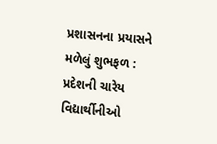પ્રશાસનના પ્રયાસને મળેલું શુભફળ : પ્રદેશની ચારેય વિદ્યાર્થીનીઓ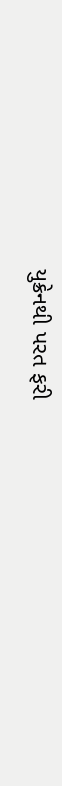યુક્રેનથી પરત ફરી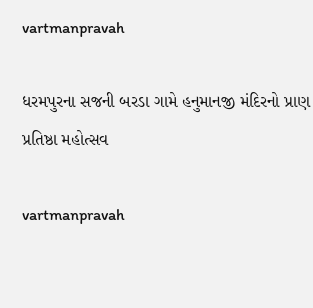vartmanpravah

ધરમપુરના સજની બરડા ગામે હનુમાનજી મંદિરનો પ્રાણ પ્રતિષ્ઠા મહોત્‍સવ

vartmanpravah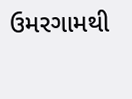ઉમરગામથી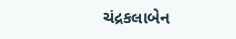ચંદ્રકલાબેન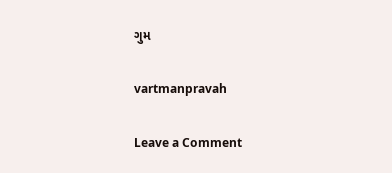ગુમ

vartmanpravah

Leave a Comment